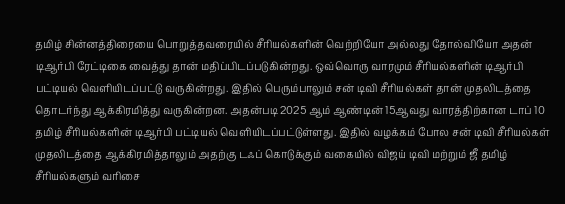தமிழ் சின்னத்திரையை பொறுத்தவரையில் சீரியல்களின் வெற்றியோ அல்லது தோல்வியோ அதன் டிஆர்பி ரேட்டிகை வைத்து தான் மதிப்பிடப்படுகின்றது. ஒவ்வொரு வாரமும் சீரியல்களின் டிஆர்பி பட்டியல் வெளியிடப்பட்டு வருகின்றது. இதில் பெரும்பாலும் சன் டிவி சீரியல்கள் தான் முதலிடத்தை தொடர்ந்து ஆக்கிரமித்து வருகின்றன. அதன்படி 2025 ஆம் ஆண்டின் 15ஆவது வாரத்திற்கான டாப் 10 தமிழ் சீரியல்களின் டிஆர்பி பட்டியல் வெளியிடப்பட்டுள்ளது. இதில் வழக்கம் போல சன் டிவி சீரியல்கள் முதலிடத்தை ஆக்கிரமித்தாலும் அதற்கு டஃப் கொடுக்கும் வகையில் விஜய் டிவி மற்றும் ஜீ தமிழ் சீரியல்களும் வரிசை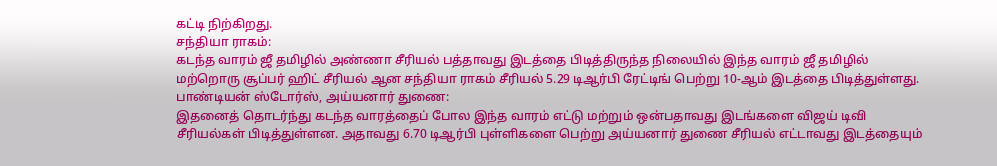கட்டி நிற்கிறது.
சந்தியா ராகம்:
கடந்த வாரம் ஜீ தமிழில் அண்ணா சீரியல் பத்தாவது இடத்தை பிடித்திருந்த நிலையில் இந்த வாரம் ஜீ தமிழில் மற்றொரு சூப்பர் ஹிட் சீரியல் ஆன சந்தியா ராகம் சீரியல் 5.29 டிஆர்பி ரேட்டிங் பெற்று 10-ஆம் இடத்தை பிடித்துள்ளது.
பாண்டியன் ஸ்டோர்ஸ், அய்யனார் துணை:
இதனைத் தொடர்ந்து கடந்த வாரத்தைப் போல இந்த வாரம் எட்டு மற்றும் ஒன்பதாவது இடங்களை விஜய் டிவி சீரியல்கள் பிடித்துள்ளன. அதாவது 6.70 டிஆர்பி புள்ளிகளை பெற்று அய்யனார் துணை சீரியல் எட்டாவது இடத்தையும்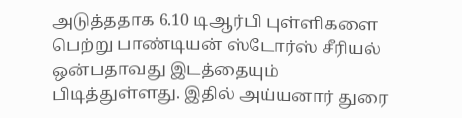அடுத்ததாக 6.10 டிஆர்பி புள்ளிகளை பெற்று பாண்டியன் ஸ்டோர்ஸ் சீரியல் ஒன்பதாவது இடத்தையும் பிடித்துள்ளது. இதில் அய்யனார் துரை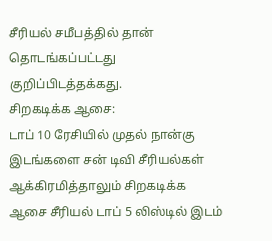சீரியல் சமீபத்தில் தான் தொடங்கப்பட்டது குறிப்பிடத்தக்கது.
சிறகடிக்க ஆசை:
டாப் 10 ரேசியில் முதல் நான்கு இடங்களை சன் டிவி சீரியல்கள் ஆக்கிரமித்தாலும் சிறகடிக்க ஆசை சீரியல் டாப் 5 லிஸ்டில் இடம்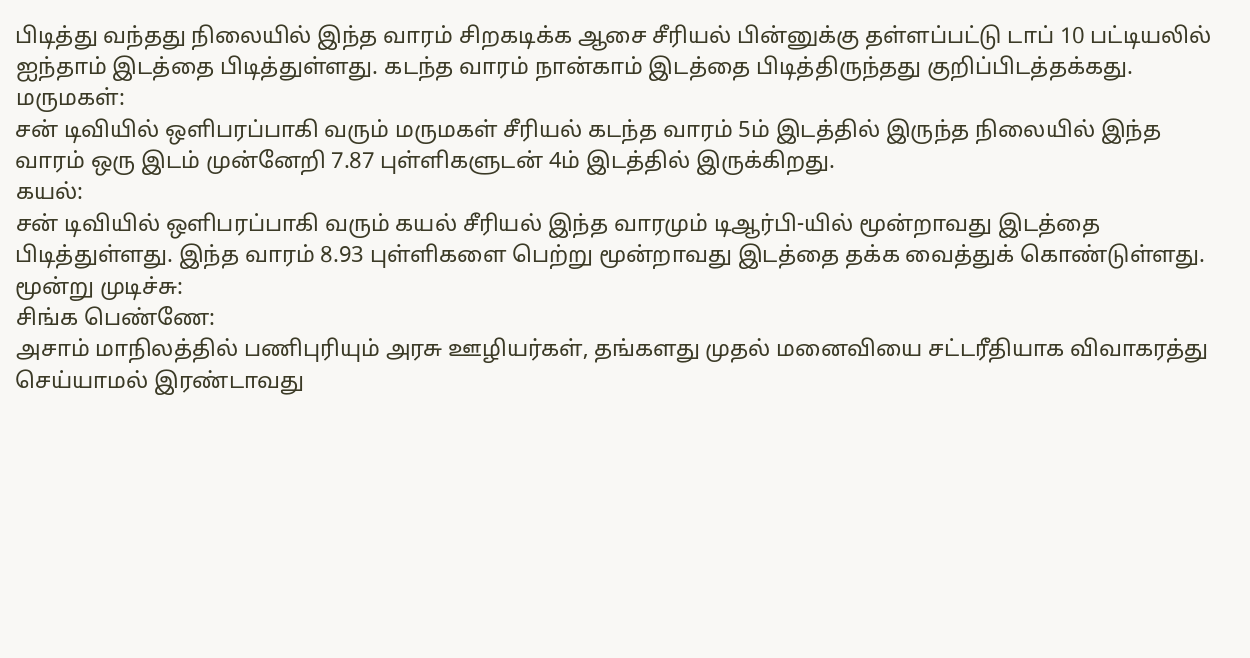பிடித்து வந்தது நிலையில் இந்த வாரம் சிறகடிக்க ஆசை சீரியல் பின்னுக்கு தள்ளப்பட்டு டாப் 10 பட்டியலில் ஐந்தாம் இடத்தை பிடித்துள்ளது. கடந்த வாரம் நான்காம் இடத்தை பிடித்திருந்தது குறிப்பிடத்தக்கது.
மருமகள்:
சன் டிவியில் ஒளிபரப்பாகி வரும் மருமகள் சீரியல் கடந்த வாரம் 5ம் இடத்தில் இருந்த நிலையில் இந்த வாரம் ஒரு இடம் முன்னேறி 7.87 புள்ளிகளுடன் 4ம் இடத்தில் இருக்கிறது.
கயல்:
சன் டிவியில் ஒளிபரப்பாகி வரும் கயல் சீரியல் இந்த வாரமும் டிஆர்பி-யில் மூன்றாவது இடத்தை பிடித்துள்ளது. இந்த வாரம் 8.93 புள்ளிகளை பெற்று மூன்றாவது இடத்தை தக்க வைத்துக் கொண்டுள்ளது.
மூன்று முடிச்சு:
சிங்க பெண்ணே:
அசாம் மாநிலத்தில் பணிபுரியும் அரசு ஊழியர்கள், தங்களது முதல் மனைவியை சட்டரீதியாக விவாகரத்து செய்யாமல் இரண்டாவது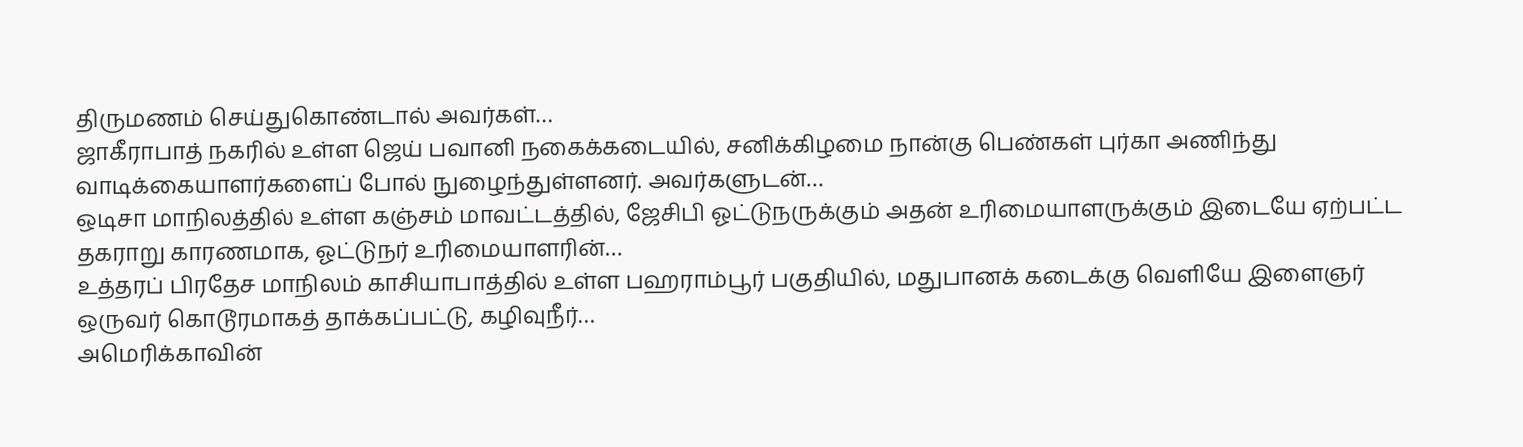திருமணம் செய்துகொண்டால் அவர்கள்…
ஜாகீராபாத் நகரில் உள்ள ஜெய் பவானி நகைக்கடையில், சனிக்கிழமை நான்கு பெண்கள் புர்கா அணிந்து வாடிக்கையாளர்களைப் போல் நுழைந்துள்ளனர். அவர்களுடன்…
ஒடிசா மாநிலத்தில் உள்ள கஞ்சம் மாவட்டத்தில், ஜேசிபி ஓட்டுநருக்கும் அதன் உரிமையாளருக்கும் இடையே ஏற்பட்ட தகராறு காரணமாக, ஓட்டுநர் உரிமையாளரின்…
உத்தரப் பிரதேச மாநிலம் காசியாபாத்தில் உள்ள பஹராம்பூர் பகுதியில், மதுபானக் கடைக்கு வெளியே இளைஞர் ஒருவர் கொடூரமாகத் தாக்கப்பட்டு, கழிவுநீர்…
அமெரிக்காவின்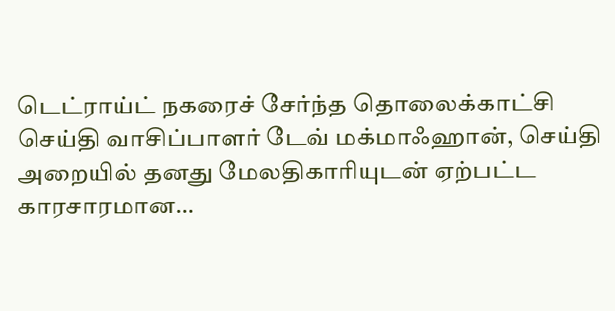டெட்ராய்ட் நகரைச் சேர்ந்த தொலைக்காட்சி செய்தி வாசிப்பாளர் டேவ் மக்மாஃஹான், செய்தி அறையில் தனது மேலதிகாரியுடன் ஏற்பட்ட காரசாரமான…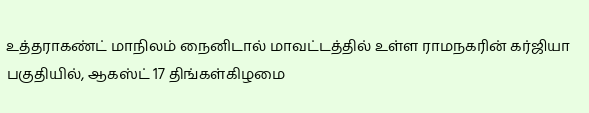உத்தராகண்ட் மாநிலம் நைனிடால் மாவட்டத்தில் உள்ள ராமநகரின் கர்ஜியா பகுதியில், ஆகஸ்ட் 17 திங்கள்கிழமை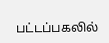பட்டப்பகலில்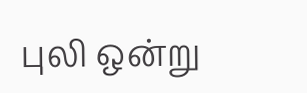புலி ஒன்று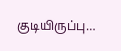குடியிருப்பு…